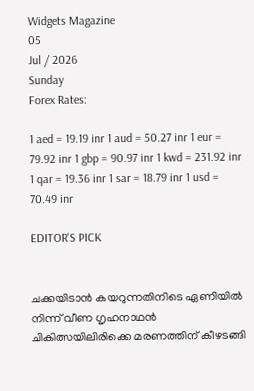Widgets Magazine
05
Jul / 2026
Sunday
Forex Rates:

1 aed = 19.19 inr 1 aud = 50.27 inr 1 eur = 79.92 inr 1 gbp = 90.97 inr 1 kwd = 231.92 inr 1 qar = 19.36 inr 1 sar = 18.79 inr 1 usd = 70.49 inr

EDITOR'S PICK


ചക്കയിടാൻ കയറുന്നതിനിടെ ഏണിയിൽ നിന്ന് വീണ ഗൃഹനാഥൻ ചികിത്സയിലിരിക്കെ മരണത്തിന് കീഴടങ്ങി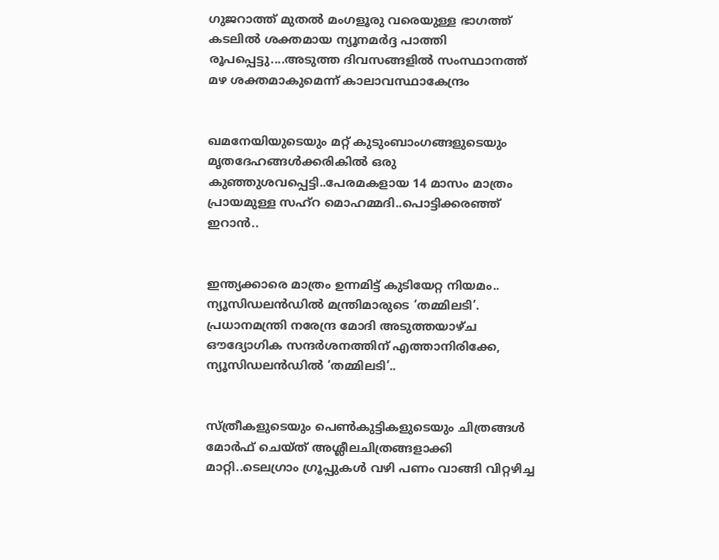ഗുജറാത്ത് മുതൽ മംഗളൂരു വരെയുള്ള ഭാഗത്ത് കടലിൽ ശക്തമായ ന്യൂനമർദ്ദ പാത്തി രൂപപ്പെട്ടു....അടുത്ത ദിവസങ്ങളിൽ സംസ്ഥാനത്ത് മഴ ശക്തമാകുമെന്ന് കാലാവസ്ഥാകേന്ദ്രം


ഖമനേയിയുടെയും മറ്റ് കുടുംബാംഗങ്ങളുടെയും മൃതദേഹങ്ങൾക്കരികിൽ ഒരു കുഞ്ഞുശവപ്പെട്ടി..പേരമകളായ 14 മാസം മാത്രം പ്രായമുള്ള സഹ്റ മൊഹമ്മദി..പൊട്ടിക്കരഞ്ഞ് ഇറാൻ..


ഇന്ത്യക്കാരെ മാത്രം ഉന്നമിട്ട് കുടിയേറ്റ നിയമം.. ന്യൂസിഡലൻഡിൽ മന്ത്രിമാരുടെ ‘തമ്മിലടി’. പ്രധാനമന്ത്രി നരേന്ദ്ര മോദി അടുത്തയാഴ്ച ഔദ്യോഗിക സന്ദർശനത്തിന് എത്താനിരിക്കേ, ന്യൂസിഡലൻഡിൽ ‘തമ്മിലടി’..


സ്ത്രീകളുടെയും പെണ്‍കുട്ടികളുടെയും ചിത്രങ്ങള്‍ മോര്‍ഫ് ചെയ്ത് അശ്ലീലചിത്രങ്ങളാക്കി മാറ്റി..ടെലഗ്രാം ഗ്രൂപ്പുകള്‍ വഴി പണം വാങ്ങി വിറ്റഴിച്ച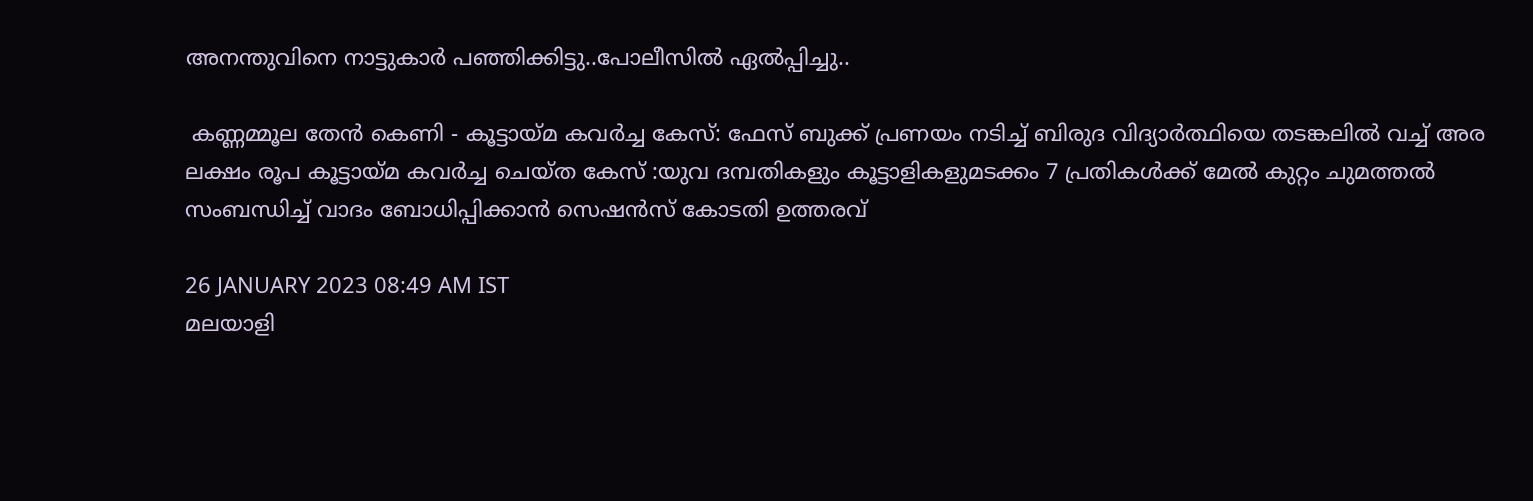അനന്തുവിനെ നാട്ടുകാർ പഞ്ഞിക്കിട്ടു..പോലീസിൽ ഏൽപ്പിച്ചു..

 കണ്ണമ്മൂല തേന്‍ കെണി - കൂട്ടായ്മ കവര്‍ച്ച കേസ്: ഫേസ് ബുക്ക് പ്രണയം നടിച്ച് ബിരുദ വിദ്യാര്‍ത്ഥിയെ തടങ്കലില്‍ വച്ച് അര ലക്ഷം രൂപ കൂട്ടായ്മ കവര്‍ച്ച ചെയ്ത കേസ് :യുവ ദമ്പതികളും കൂട്ടാളികളുമടക്കം 7 പ്രതികള്‍ക്ക് മേല്‍ കുറ്റം ചുമത്തല്‍ സംബന്ധിച്ച് വാദം ബോധിപ്പിക്കാന്‍ സെഷന്‍സ് കോടതി ഉത്തരവ്

26 JANUARY 2023 08:49 AM IST
മലയാളി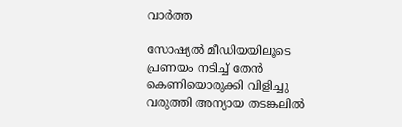വാര്‍ത്ത

സോഷ്യല്‍ മീഡിയയിലൂടെ പ്രണയം നടിച്ച് തേന്‍ കെണിയൊരുക്കി വിളിച്ചു വരുത്തി അന്യായ തടങ്കലില്‍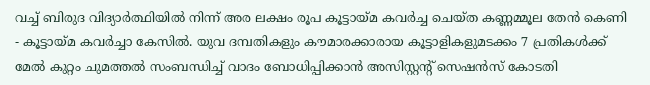വച്ച് ബിരുദ വിദ്യാര്‍ത്ഥിയില്‍ നിന്ന് അര ലക്ഷം രൂപ കൂട്ടായ്മ കവര്‍ച്ച ചെയ്ത കണ്ണമ്മൂല തേന്‍ കെണി - കൂട്ടായ്മ കവര്‍ച്ചാ കേസില്‍. യുവ ദമ്പതികളും കൗമാരക്കാരായ കൂട്ടാളികളുമടക്കം 7 പ്രതികള്‍ക്ക് മേല്‍ കുറ്റം ചുമത്തല്‍ സംബന്ധിച്ച് വാദം ബോധിപ്പിക്കാന്‍ അസിസ്റ്റന്റ് സെഷന്‍സ് കോടതി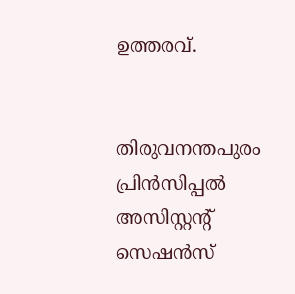ഉത്തരവ്.


തിരുവനന്തപുരം പ്രിന്‍സിപ്പല്‍ അസിസ്റ്റന്റ് സെഷന്‍സ്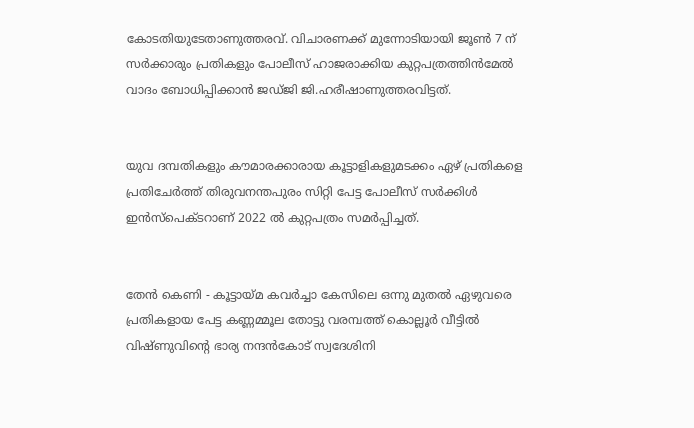കോടതിയുടേതാണുത്തരവ്. വിചാരണക്ക് മുന്നോടിയായി ജൂണ്‍ 7 ന് സര്‍ക്കാരും പ്രതികളും പോലീസ് ഹാജരാക്കിയ കുറ്റപത്രത്തിന്‍മേല്‍ വാദം ബോധിപ്പിക്കാന്‍ ജഡ്ജി ജി.ഹരീഷാണുത്തരവിട്ടത്.


യുവ ദമ്പതികളും കൗമാരക്കാരായ കൂട്ടാളികളുമടക്കം ഏഴ് പ്രതികളെ പ്രതിചേര്‍ത്ത് തിരുവനന്തപുരം സിറ്റി പേട്ട പോലീസ് സര്‍ക്കിള്‍ ഇന്‍സ്‌പെക്ടറാണ് 2022 ല്‍ കുറ്റപത്രം സമര്‍പ്പിച്ചത്.


തേന്‍ കെണി - കൂട്ടായ്മ കവര്‍ച്ചാ കേസിലെ ഒന്നു മുതല്‍ ഏഴുവരെ പ്രതികളായ പേട്ട കണ്ണമ്മൂല തോട്ടു വരമ്പത്ത് കൊല്ലൂര്‍ വീട്ടില്‍ വിഷ്ണുവിന്റെ ഭാര്യ നന്ദന്‍കോട് സ്വദേശിനി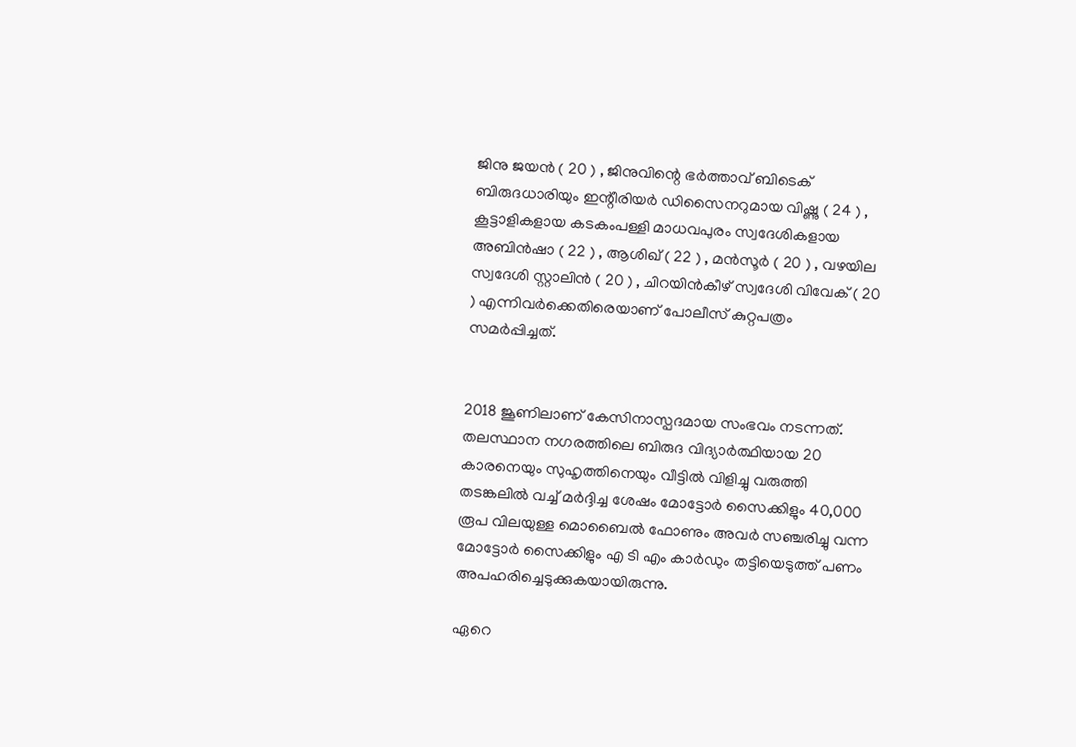ജിനു ജയന്‍ ( 20 ) , ജിനുവിന്റെ ഭര്‍ത്താവ് ബിടെക് ബിരുദധാരിയും ഇന്റീരിയര്‍ ഡിസൈനറുമായ വിഷ്ണു ( 24 ) , കൂട്ടാളികളായ കടകംപള്ളി മാധവപുരം സ്വദേശികളായ അബിന്‍ഷാ ( 22 ) , ആശിഖ് ( 22 ) , മന്‍സൂര്‍ ( 20 ) , വഴയില സ്വദേശി സ്റ്റാലിന്‍ ( 20 ) , ചിറയിന്‍കീഴ് സ്വദേശി വിവേക് ( 20 ) എന്നിവര്‍ക്കെതിരെയാണ് പോലീസ് കുറ്റപത്രം സമര്‍പ്പിച്ചത്.


2018 ജൂണിലാണ് കേസിനാസ്പദമായ സംഭവം നടന്നത്. തലസ്ഥാന നഗരത്തിലെ ബിരുദ വിദ്യാര്‍ത്ഥിയായ 20 കാരനെയും സുഹൃത്തിനെയും വീട്ടില്‍ വിളിച്ചു വരുത്തി തടങ്കലില്‍ വച്ച് മര്‍ദ്ദിച്ച ശേഷം മോട്ടോര്‍ സൈക്കിളും 40,000 രൂപ വിലയുള്ള മൊബൈല്‍ ഫോണും അവര്‍ സഞ്ചരിച്ചു വന്ന മോട്ടോര്‍ സൈക്കിളും എ ടി എം കാര്‍ഡും തട്ടിയെടുത്ത് പണം അപഹരിച്ചെടുക്കുകയായിരുന്നു.

ഏറെ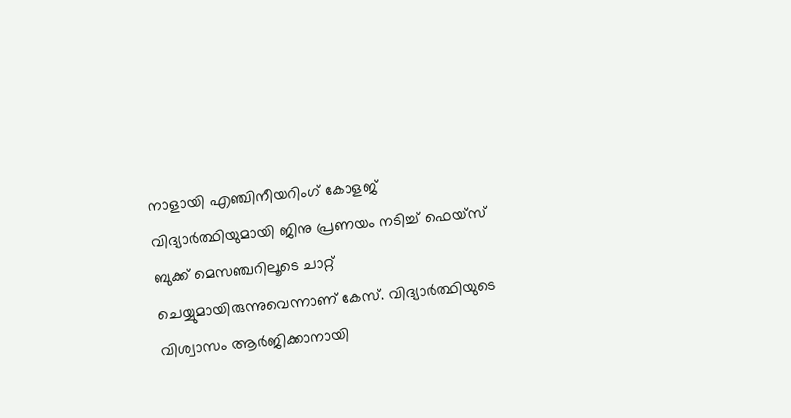നാളായി എഞ്ചിനീയറിംഗ് കോളജ് വിദ്യാര്‍ത്ഥിയുമായി ജിനു പ്രണയം നടിച്ച് ഫെയ്‌സ് ബുക്ക് മെസഞ്ചറിലൂടെ ചാറ്റ് ചെയ്യുമായിരുന്നുവെന്നാണ് കേസ്. വിദ്യാര്‍ത്ഥിയുടെ വിശ്വാസം ആര്‍ജിക്കാനായി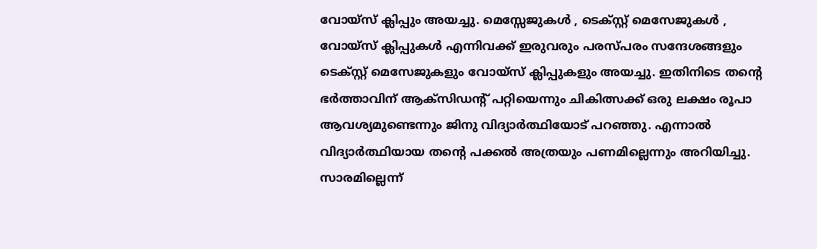വോയ്‌സ് ക്ലിപ്പും അയച്ചു. മെസ്സേജുകള്‍ , ടെക്സ്റ്റ് മെസേജുകള്‍ , വോയ്‌സ് ക്ലിപ്പുകള്‍ എന്നിവക്ക് ഇരുവരും പരസ്പരം സന്ദേശങ്ങളും ടെക്സ്റ്റ് മെസേജുകളും വോയ്‌സ് ക്ലിപ്പുകളും അയച്ചു. ഇതിനിടെ തന്റെ ഭര്‍ത്താവിന് ആക്‌സിഡന്റ് പറ്റിയെന്നും ചികിത്സക്ക് ഒരു ലക്ഷം രൂപാ ആവശ്യമുണ്ടെന്നും ജിനു വിദ്യാര്‍ത്ഥിയോട് പറഞ്ഞു. എന്നാല്‍ വിദ്യാര്‍ത്ഥിയായ തന്റെ പക്കല്‍ അത്രയും പണമില്ലെന്നും അറിയിച്ചു. സാരമില്ലെന്ന്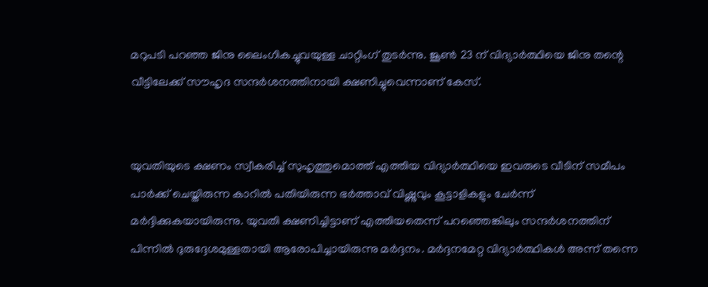മറുപടി പറഞ്ഞ ജിനു ലൈംഗികച്ചുവയുള്ള ചാറ്റിംഗ് തുടര്‍ന്നു. ജൂണ്‍ 23 ന് വിദ്യാര്‍ത്ഥിയെ ജിനു തന്റെ വീട്ടിലേക്ക് സൗഹൃദ സന്ദര്‍ശനത്തിനായി ക്ഷണിച്ചുവെന്നാണ് കേസ്.


യുവതിയുടെ ക്ഷണം സ്വീകരിച്ച് സുഹൃത്തുമൊത്ത് എത്തിയ വിദ്യാര്‍ത്ഥിയെ ഇവരുടെ വീടിന് സമീപം പാര്‍ക്ക് ചെയ്തിരുന്ന കാറില്‍ പതിയിരുന്ന ഭര്‍ത്താവ് വിഷ്ണുവും കൂട്ടാളികളും ചേര്‍ന്ന് മര്‍ദ്ദിക്കുകയായിരുന്നു. യുവതി ക്ഷണിച്ചിട്ടാണ് എത്തിയതെന്ന് പറഞ്ഞെങ്കിലും സന്ദര്‍ശനത്തിന് പിന്നില്‍ ദുരുദ്ദേശമുള്ളതായി ആരോപിച്ചായിരുന്നു മര്‍ദ്ദനം. മര്‍ദ്ദനമേറ്റ വിദ്യാര്‍ത്ഥികള്‍ അന്ന് തന്നെ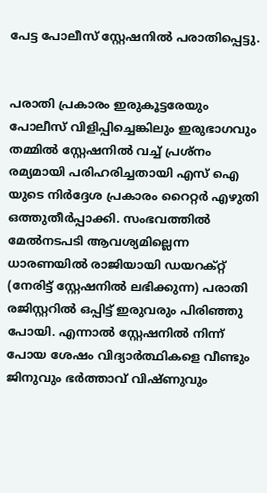പേട്ട പോലീസ് സ്റ്റേഷനില്‍ പരാതിപ്പെട്ടു.


പരാതി പ്രകാരം ഇരുകൂട്ടരേയും പോലീസ് വിളിപ്പിച്ചെങ്കിലും ഇരുഭാഗവും തമ്മില്‍ സ്റ്റേഷനില്‍ വച്ച് പ്രശ്‌നം രമ്യമായി പരിഹരിച്ചതായി എസ് ഐ യുടെ നിര്‍ദ്ദേശ പ്രകാരം റൈറ്റര്‍ എഴുതി ഒത്തുതീര്‍പ്പാക്കി. സംഭവത്തില്‍ മേല്‍നടപടി ആവശ്യമില്ലെന്ന ധാരണയില്‍ രാജിയായി ഡയറക്റ്റ് (നേരിട്ട് സ്റ്റേഷനില്‍ ലഭിക്കുന്ന) പരാതി രജിസ്റ്ററില്‍ ഒപ്പിട്ട് ഇരുവരും പിരിഞ്ഞു പോയി. എന്നാല്‍ സ്റ്റേഷനില്‍ നിന്ന് പോയ ശേഷം വിദ്യാര്‍ത്ഥികളെ വീണ്ടും ജിനുവും ഭര്‍ത്താവ് വിഷ്ണുവും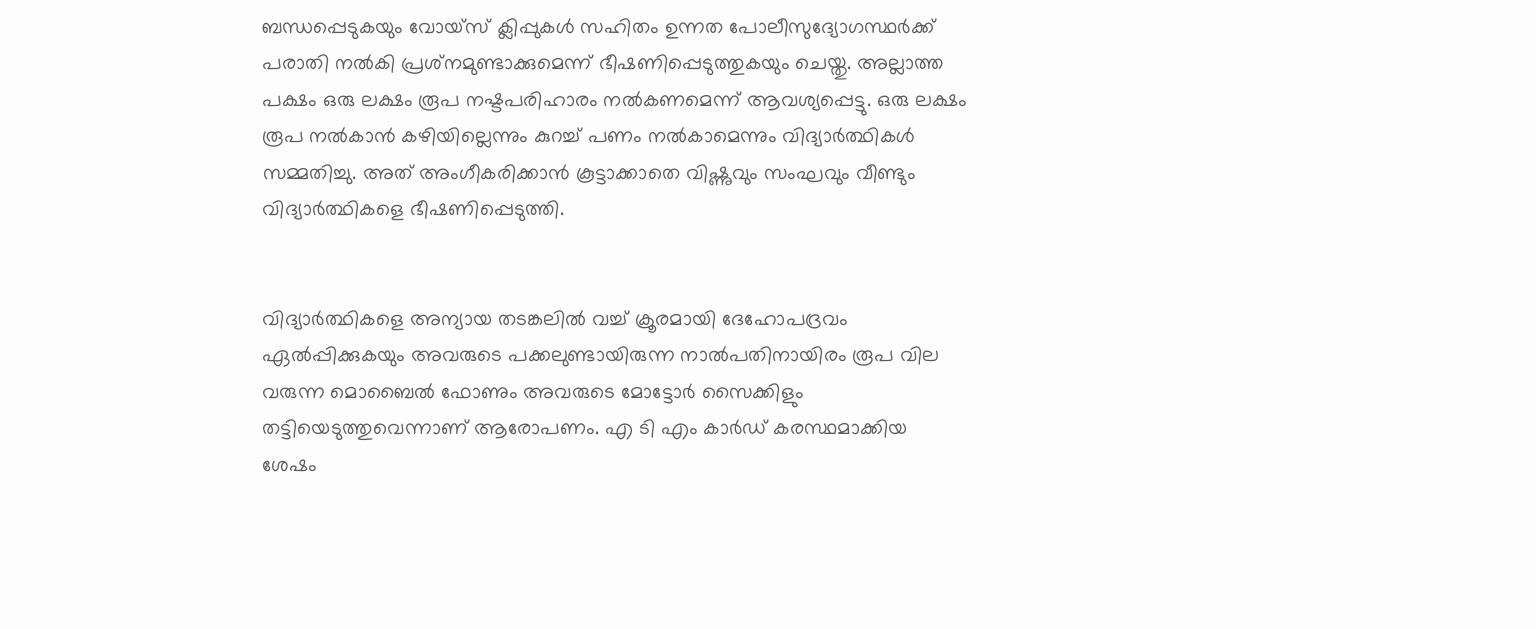ബന്ധപ്പെടുകയും വോയ്‌സ് ക്ലിപ്പുകള്‍ സഹിതം ഉന്നത പോലീസുദ്യോഗസ്ഥര്‍ക്ക് പരാതി നല്‍കി പ്രശ്‌നമുണ്ടാക്കുമെന്ന് ഭീഷണിപ്പെടുത്തുകയും ചെയ്തു. അല്ലാത്ത പക്ഷം ഒരു ലക്ഷം രൂപ നഷ്ടപരിഹാരം നല്‍കണമെന്ന് ആവശ്യപ്പെട്ടു. ഒരു ലക്ഷം രൂപ നല്‍കാന്‍ കഴിയില്ലെന്നും കുറച്ച് പണം നല്‍കാമെന്നും വിദ്യാര്‍ത്ഥികള്‍ സമ്മതിച്ചു. അത് അംഗീകരിക്കാന്‍ കൂട്ടാക്കാതെ വിഷ്ണുവും സംഘവും വീണ്ടും വിദ്യാര്‍ത്ഥികളെ ഭീഷണിപ്പെടുത്തി.


വിദ്യാര്‍ത്ഥികളെ അന്യായ തടങ്കലില്‍ വച്ച് ക്രൂരമായി ദേഹോപദ്രവം ഏല്‍പ്പിക്കുകയും അവരുടെ പക്കലുണ്ടായിരുന്ന നാല്‍പതിനായിരം രൂപ വില വരുന്ന മൊബൈല്‍ ഫോണും അവരുടെ മോട്ടോര്‍ സൈക്കിളും തട്ടിയെടുത്തുവെന്നാണ് ആരോപണം. എ ടി എം കാര്‍ഡ് കരസ്ഥമാക്കിയ ശേഷം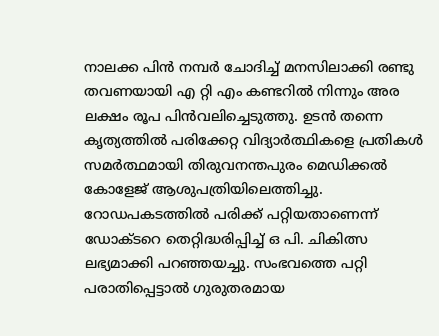നാലക്ക പിന്‍ നമ്പര്‍ ചോദിച്ച് മനസിലാക്കി രണ്ടു തവണയായി എ റ്റി എം കണ്ടറില്‍ നിന്നും അര ലക്ഷം രൂപ പിന്‍വലിച്ചെടുത്തു. ഉടന്‍ തന്നെ കൃത്യത്തില്‍ പരിക്കേറ്റ വിദ്യാര്‍ത്ഥികളെ പ്രതികള്‍ സമര്‍ത്ഥമായി തിരുവനന്തപുരം മെഡിക്കല്‍ കോളേജ് ആശുപത്രിയിലെത്തിച്ചു. റോഡപകടത്തില്‍ പരിക്ക് പറ്റിയതാണെന്ന് ഡോക്ടറെ തെറ്റിദ്ധരിപ്പിച്ച് ഒ പി. ചികിത്സ ലഭ്യമാക്കി പറഞ്ഞയച്ചു. സംഭവത്തെ പറ്റി പരാതിപ്പെട്ടാല്‍ ഗുരുതരമായ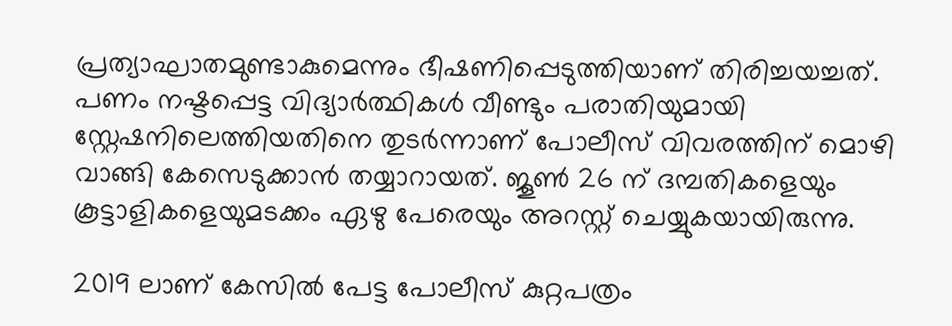പ്രത്യാഘാതമുണ്ടാകുമെന്നും ഭീഷണിപ്പെടുത്തിയാണ് തിരിച്ചയച്ചത്. പണം നഷ്ടപ്പെട്ട വിദ്യാര്‍ത്ഥികള്‍ വീണ്ടും പരാതിയുമായി സ്റ്റേഷനിലെത്തിയതിനെ തുടര്‍ന്നാണ് പോലീസ് വിവരത്തിന് മൊഴി വാങ്ങി കേസെടുക്കാന്‍ തയ്യാറായത്. ജൂണ്‍ 26 ന് ദമ്പതികളെയും കൂട്ടാളികളെയുമടക്കം ഏഴു പേരെയും അറസ്റ്റ് ചെയ്യുകയായിരുന്നു.

2019 ലാണ് കേസില്‍ പേട്ട പോലീസ് കുറ്റപത്രം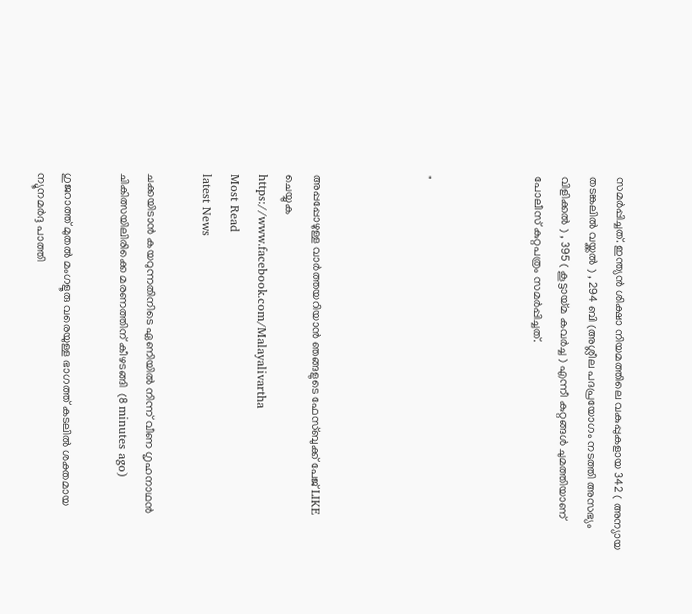സമര്‍പ്പിച്ചത്. ഇന്ത്യന്‍ ശിക്ഷാ നിയമത്തിലെ വകുപ്പുകളായ 342 ( അന്യായ തടങ്കലില്‍ വയ്ക്കല്‍ ) , 294 ബി (അശ്ലീല പദപ്രയോഗം നടത്തി അസഭ്യം വിളിക്കല്‍ ) , 395 ( കൂട്ടായ്മ കവര്‍ച്ച ) എന്നീ കുറ്റങ്ങള്‍ ചുമത്തിയാണ് പോലീസ് കുറ്റപത്രം സമര്‍പ്പിച്ചത്.



"



അപ്പപ്പോഴുള്ള വാര്‍ത്തയറിയാന്‍ ഞങ്ങളുടെ ഫേസ്‌ബുക്ക്‌ പേജ് LIKE ചെയ്യുക
https://www.facebook.com/Malayalivartha
Most Read
latest News

ചക്കയിടാൻ കയറുന്നതിനിടെ ഏണിയിൽ നിന്ന് വീണ ഗൃഹനാഥൻ ചികിത്സയിലിരിക്കെ മരണത്തിന് കീഴടങ്ങി  (8 minutes ago)

ഗുജറാത്ത് മുതൽ മംഗളൂരു വരെയുള്ള ഭാഗത്ത് കടലിൽ ശക്തമായ ന്യൂനമർദ്ദ പാത്തി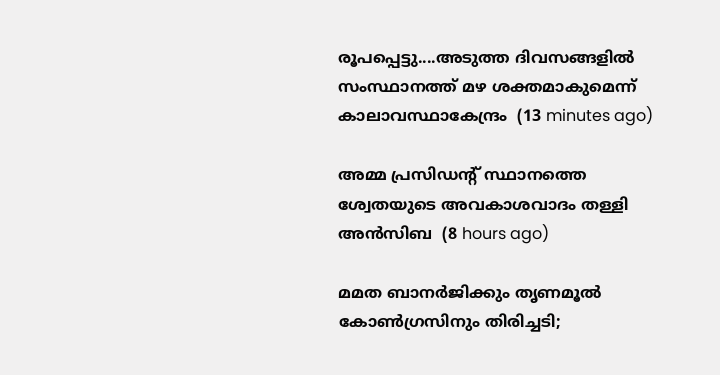രൂപപ്പെട്ടു....അടുത്ത ദിവസങ്ങളിൽ സംസ്ഥാനത്ത് മഴ ശക്തമാകുമെന്ന് കാലാവസ്ഥാകേന്ദ്രം  (13 minutes ago)

അമ്മ പ്രസിഡന്റ് സ്ഥാനത്തെ ശ്വേതയുടെ അവകാശവാദം തള്ളി അന്‍സിബ  (8 hours ago)

മമത ബാനര്‍ജിക്കും തൃണമൂല്‍ കോണ്‍ഗ്രസിനും തിരിച്ചടി;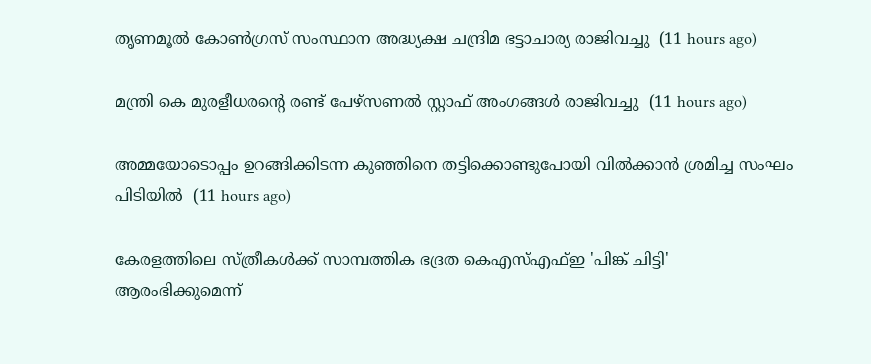തൃണമൂല്‍ കോണ്‍ഗ്രസ് സംസ്ഥാന അദ്ധ്യക്ഷ ചന്ദ്രിമ ഭട്ടാചാര്യ രാജിവച്ചു  (11 hours ago)

മന്ത്രി കെ മുരളീധരന്റെ രണ്ട് പേഴ്‌സണല്‍ സ്റ്റാഫ് അംഗങ്ങള്‍ രാജിവച്ചു  (11 hours ago)

അമ്മയോടൊപ്പം ഉറങ്ങിക്കിടന്ന കുഞ്ഞിനെ തട്ടിക്കൊണ്ടുപോയി വില്‍ക്കാന്‍ ശ്രമിച്ച സംഘം പിടിയില്‍  (11 hours ago)

കേരളത്തിലെ സ്ത്രീകള്‍ക്ക് സാമ്പത്തിക ഭദ്രത കെഎസ്എഫ്ഇ 'പിങ്ക് ചിട്ടി' ആരംഭിക്കുമെന്ന്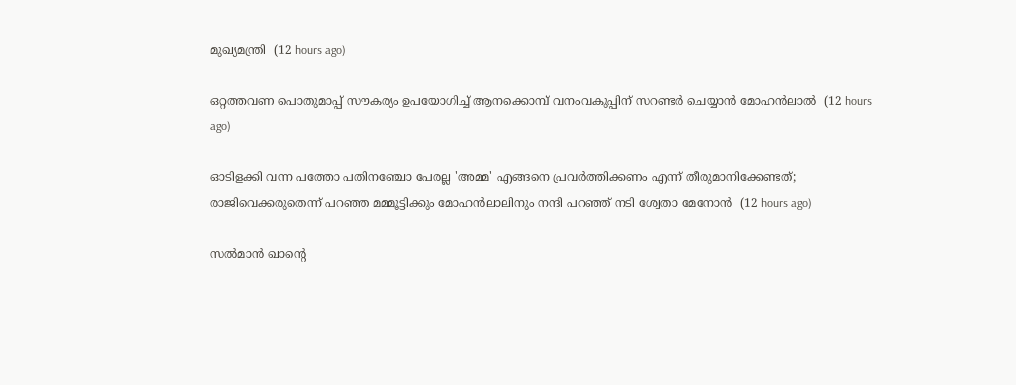മുഖ്യമന്ത്രി  (12 hours ago)

ഒറ്റത്തവണ പൊതുമാപ്പ് സൗകര്യം ഉപയോഗിച്ച് ആനക്കൊമ്പ് വനംവകുപ്പിന് സറണ്ടര്‍ ചെയ്യാന്‍ മോഹന്‍ലാല്‍  (12 hours ago)

ഓടിളക്കി വന്ന പത്തോ പതിനഞ്ചോ പേരല്ല 'അമ്മ' എങ്ങനെ പ്രവര്‍ത്തിക്കണം എന്ന് തീരുമാനിക്കേണ്ടത്; രാജിവെക്കരുതെന്ന് പറഞ്ഞ മമ്മൂട്ടിക്കും മോഹന്‍ലാലിനും നന്ദി പറഞ്ഞ് നടി ശ്വേതാ മേനോന്‍  (12 hours ago)

സല്‍മാന്‍ ഖാന്റെ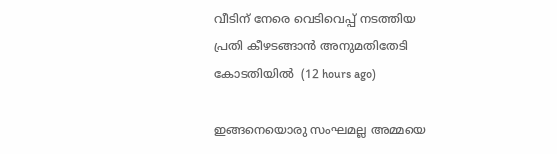വീടിന് നേരെ വെടിവെപ്പ് നടത്തിയ പ്രതി കീഴടങ്ങാന്‍ അനുമതിതേടി കോടതിയില്‍  (12 hours ago)

ഇങ്ങനെയൊരു സംഘമല്ല അമ്മയെ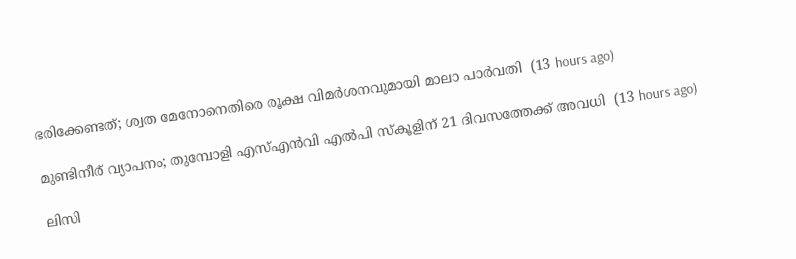ഭരിക്കേണ്ടത്; ശ്വത മേനോനെതിരെ രൂക്ഷ വിമര്‍ശനവുമായി മാലാ പാര്‍വതി  (13 hours ago)

മുണ്ടിനീര് വ്യാപനം; തുമ്പോളി എസ്എന്‍വി എല്‍പി സ്‌കൂളിന് 21 ദിവസത്തേക്ക് അവധി  (13 hours ago)

ലിസി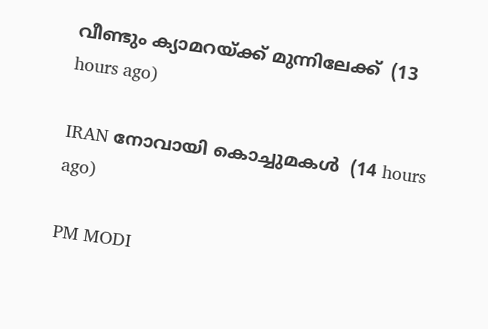വീണ്ടും ക്യാമറയ്ക്ക് മുന്നിലേക്ക്  (13 hours ago)

IRAN നോവായി കൊച്ചുമകൾ  (14 hours ago)

PM MODI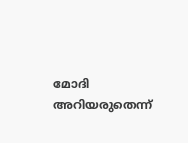മോദി അറിയരുതെന്ന്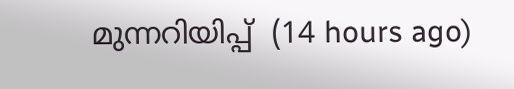മുന്നറിയിപ്പ്  (14 hours ago)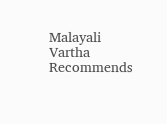Malayali Vartha Recommends